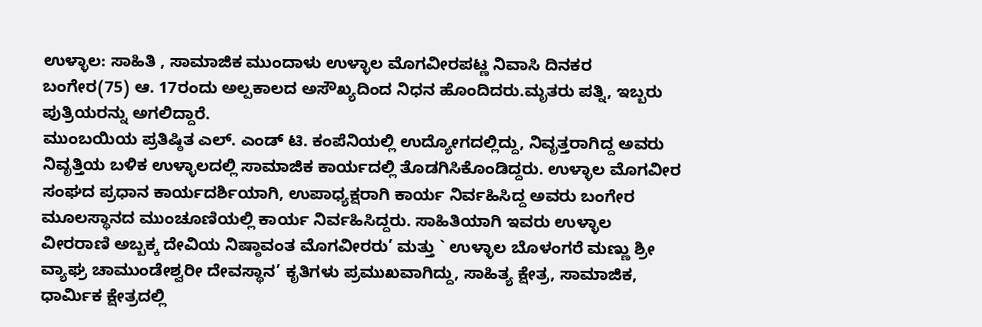ಉಳ್ಳಾಲ: ಸಾಹಿತಿ , ಸಾಮಾಜಿಕ ಮುಂದಾಳು ಉಳ್ಳಾಲ ಮೊಗವೀರಪಟ್ಣ ನಿವಾಸಿ ದಿನಕರ ಬಂಗೇರ(75) ಆ. 17ರಂದು ಅಲ್ಪಕಾಲದ ಅಸೌಖ್ಯದಿಂದ ನಿಧನ ಹೊಂದಿದರು.ಮೃತರು ಪತ್ನಿ, ಇಬ್ಬರು ಪುತ್ರಿಯರನ್ನು ಅಗಲಿದ್ದಾರೆ.
ಮುಂಬಯಿಯ ಪ್ರತಿಷ್ಠಿತ ಎಲ್. ಎಂಡ್ ಟಿ. ಕಂಪೆನಿಯಲ್ಲಿ ಉದ್ಯೋಗದಲ್ಲಿದ್ದು, ನಿವೃತ್ತರಾಗಿದ್ದ ಅವರು ನಿವೃತ್ತಿಯ ಬಳಿಕ ಉಳ್ಳಾಲದಲ್ಲಿ ಸಾಮಾಜಿಕ ಕಾರ್ಯದಲ್ಲಿ ತೊಡಗಿಸಿಕೊಂಡಿದ್ದರು. ಉಳ್ಳಾಲ ಮೊಗವೀರ ಸಂಘದ ಪ್ರಧಾನ ಕಾರ್ಯದರ್ಶಿಯಾಗಿ, ಉಪಾಧ್ಯಕ್ಷರಾಗಿ ಕಾರ್ಯ ನಿರ್ವಹಿಸಿದ್ದ ಅವರು ಬಂಗೇರ ಮೂಲಸ್ಥಾನದ ಮುಂಚೂಣಿಯಲ್ಲಿ ಕಾರ್ಯ ನಿರ್ವಹಿಸಿದ್ದರು. ಸಾಹಿತಿಯಾಗಿ ಇವರು ಉಳ್ಳಾಲ ವೀರರಾಣಿ ಅಬ್ಬಕ್ಕ ದೇವಿಯ ನಿಷ್ಠಾವಂತ ಮೊಗವೀರರು’ ಮತ್ತು ` ಉಳ್ಳಾಲ ಬೊಳಂಗರೆ ಮಣ್ಣು ಶ್ರೀ ವ್ಯಾಘ್ರ ಚಾಮುಂಡೇಶ್ವರೀ ದೇವಸ್ಥಾನ’ ಕೃತಿಗಳು ಪ್ರಮುಖವಾಗಿದ್ದು, ಸಾಹಿತ್ಯ ಕ್ಷೇತ್ರ, ಸಾಮಾಜಿಕ, ಧಾರ್ಮಿಕ ಕ್ಷೇತ್ರದಲ್ಲಿ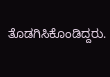ತೊಡಗಿಸಿಕೊಂಡಿದ್ದರು.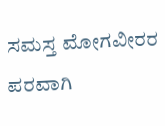ಸಮಸ್ತ ಮೋಗವೀರರ ಪರವಾಗಿ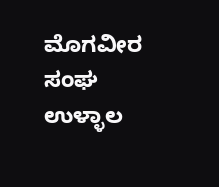ಮೊಗವೀರ ಸಂಘ ಉಳ್ಳಾಲ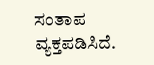ಸಂತಾಪ ವ್ಯಕ್ತಪಡಿಸಿದೆ.